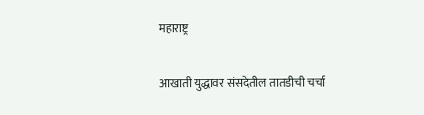महाराष्ट्र

आखाती युद्धावर संसदेतील तातडीची चर्चा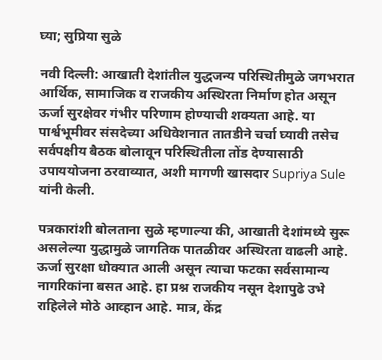घ्या; सुप्रिया सुळे

नवी दिल्ली: आखाती देशांतील युद्धजन्य परिस्थितीमुळे जगभरात आर्थिक, सामाजिक व राजकीय अस्थिरता निर्माण होत असून ऊर्जा सुरक्षेवर गंभीर परिणाम होण्याची शक्यता आहे. या पार्श्वभूमीवर संसदेच्या अधिवेशनात तातडीने चर्चा घ्यावी तसेच सर्वपक्षीय बैठक बोलावून परिस्थितीला तोंड देण्यासाठी उपाययोजना ठरवाव्यात, अशी मागणी खासदार Supriya Sule यांनी केली.

पत्रकारांशी बोलताना सुळे म्हणाल्या की, आखाती देशांमध्ये सुरू असलेल्या युद्धामुळे जागतिक पातळीवर अस्थिरता वाढली आहे. ऊर्जा सुरक्षा धोक्यात आली असून त्याचा फटका सर्वसामान्य नागरिकांना बसत आहे. हा प्रश्न राजकीय नसून देशापुढे उभे राहिलेले मोठे आव्हान आहे. मात्र, केंद्र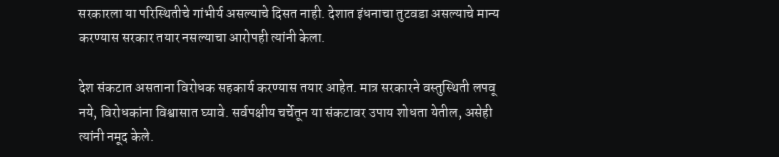सरकारला या परिस्थितीचे गांभीर्य असल्याचे दिसत नाही. देशात इंधनाचा तुटवडा असल्याचे मान्य करण्यास सरकार तयार नसल्याचा आरोपही त्यांनी केला.

देश संकटात असताना विरोधक सहकार्य करण्यास तयार आहेत. मात्र सरकारने वस्तुस्थिती लपवू नये, विरोधकांना विश्वासात घ्यावे. सर्वपक्षीय चर्चेतून या संकटावर उपाय शोधता येतील, असेही त्यांनी नमूद केले.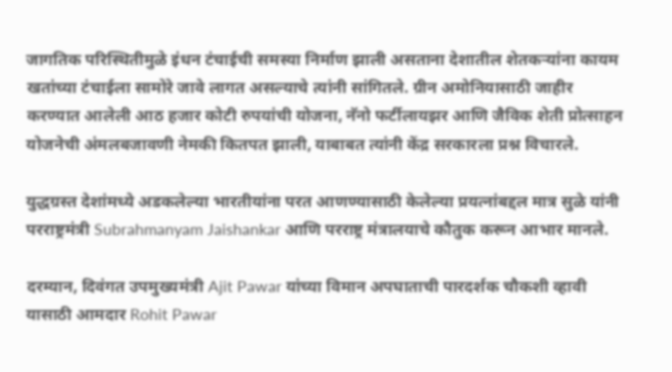जागतिक परिस्थितीमुळे इंधन टंचाईची समस्या निर्माण झाली असताना देशातील शेतकऱ्यांना कायम खतांच्या टंचाईला सामोरे जावे लागत असल्याचे त्यांनी सांगितले. ग्रीन अमोनियासाठी जाहीर करण्यात आलेली आठ हजार कोटी रुपयांची योजना, नॅनो फर्टीलायझर आणि जैविक शेती प्रोत्साहन योजनेची अंमलबजावणी नेमकी कितपत झाली, याबाबत त्यांनी केंद्र सरकारला प्रश्न विचारले.

युद्धग्रस्त देशांमध्ये अडकलेल्या भारतीयांना परत आणण्यासाठी केलेल्या प्रयत्नांबद्दल मात्र सुळे यांनी परराष्ट्रमंत्री Subrahmanyam Jaishankar आणि परराष्ट्र मंत्रालयाचे कौतुक करून आभार मानले.

दरम्यान, दिवंगत उपमुख्यमंत्री Ajit Pawar यांच्या विमान अपघाताची पारदर्शक चौकशी व्हावी यासाठी आमदार Rohit Pawar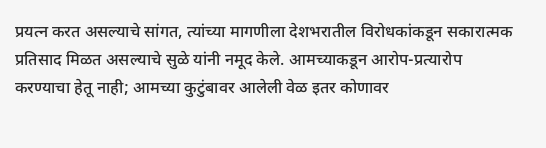प्रयत्न करत असल्याचे सांगत, त्यांच्या मागणीला देशभरातील विरोधकांकडून सकारात्मक प्रतिसाद मिळत असल्याचे सुळे यांनी नमूद केले. आमच्याकडून आरोप-प्रत्यारोप करण्याचा हेतू नाही; आमच्या कुटुंबावर आलेली वेळ इतर कोणावर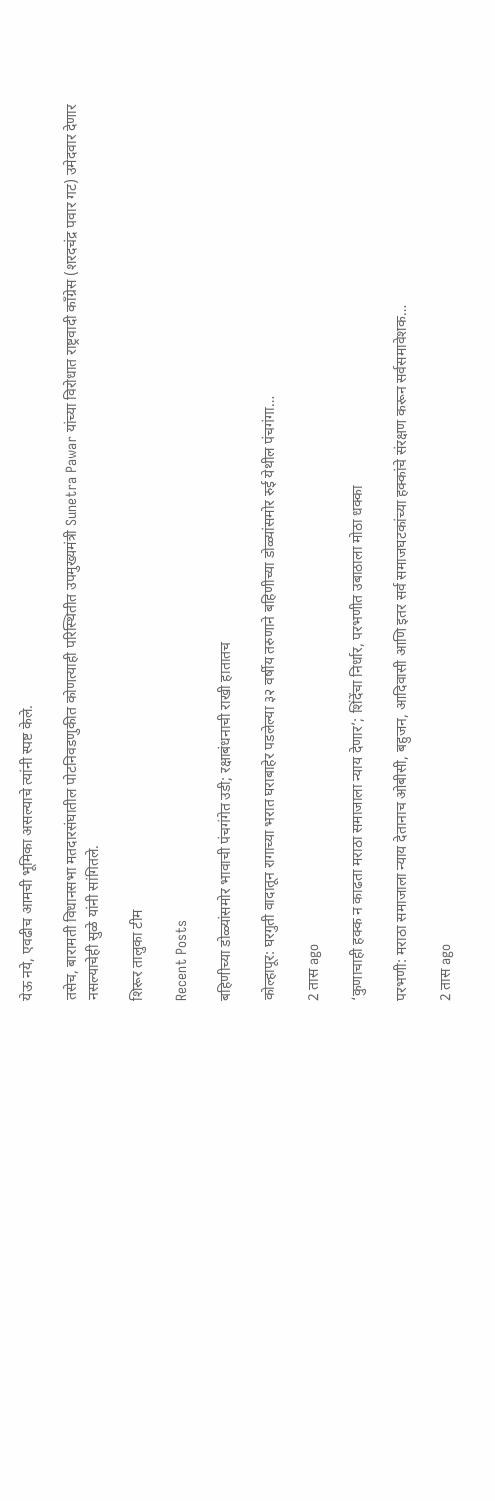येऊ नये, एवढीच आमची भूमिका असल्याचे त्यांनी स्पष्ट केले.

तसेच, बारामती विधानसभा मतदारसंघातील पोटनिवडणुकीत कोणत्याही परिस्थितीत उपमुख्यमंत्री Sunetra Pawar यांच्या विरोधात राष्ट्रवादी काँग्रेस (शरदचंद्र पवार गट) उमेदवार देणार नसल्याचेही सुळे यांनी सांगितले.

शिरूर तालुका टीम

Recent Posts

बहिणीच्या डोळ्यांसमोर भावाची पंचगंगेत उडी; रक्षाबंधनाची राखी हातातच

कोल्हापूर: घरगुती वादातून रागाच्या भरात घराबाहेर पडलेल्या ३२ वर्षीय तरुणाने बहिणीच्या डोळ्यांसमोर रुई येथील पंचगंगा…

2 तास ago

‘कुणाचाही हक्क न काढता मराठा समाजाला न्याय देणार’; शिंदेंचा निर्धार, परभणीत उबाठाला मोठा धक्का

परभणी: मराठा समाजाला न्याय देतानाच ओबीसी, बहुजन, आदिवासी आणि इतर सर्व समाजघटकांच्या हक्कांचे संरक्षण करून सर्वसमावेशक…

2 तास ago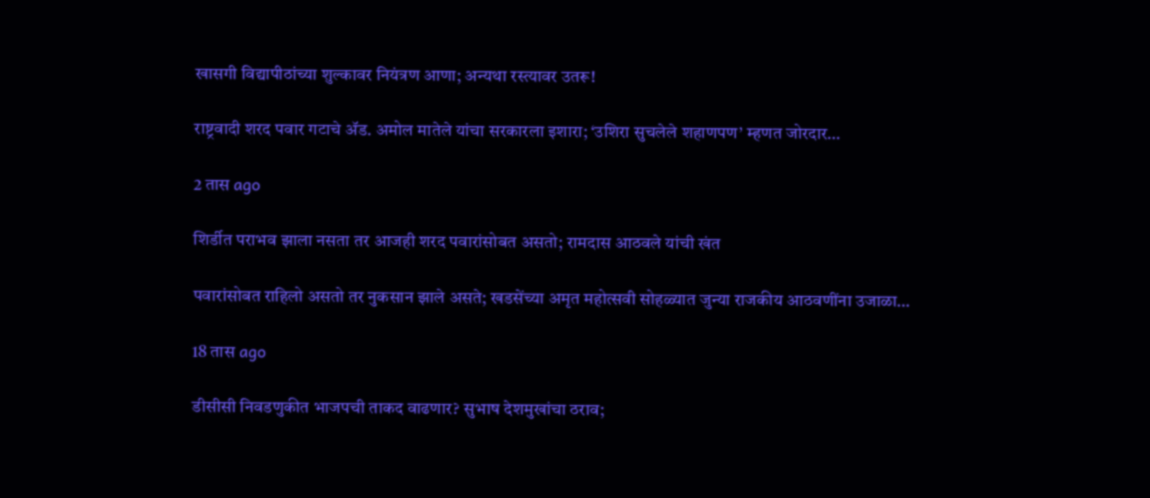खासगी विद्यापीठांच्या शुल्कावर नियंत्रण आणा; अन्यथा रस्त्यावर उतरू!

राष्ट्रवादी शरद पवार गटाचे ॲड. अमोल मातेले यांचा सरकारला इशारा; ‘उशिरा सुचलेले शहाणपण’ म्हणत जोरदार…

2 तास ago

शिर्डीत पराभव झाला नसता तर आजही शरद पवारांसोबत असतो; रामदास आठवले यांची खंत

पवारांसोबत राहिलो असतो तर नुकसान झाले असते; खडसेंच्या अमृत महोत्सवी सोहळ्यात जुन्या राजकीय आठवणींना उजाळा…

18 तास ago

डीसीसी निवडणुकीत भाजपची ताकद वाढणार? सुभाष देशमुखांचा ठराव;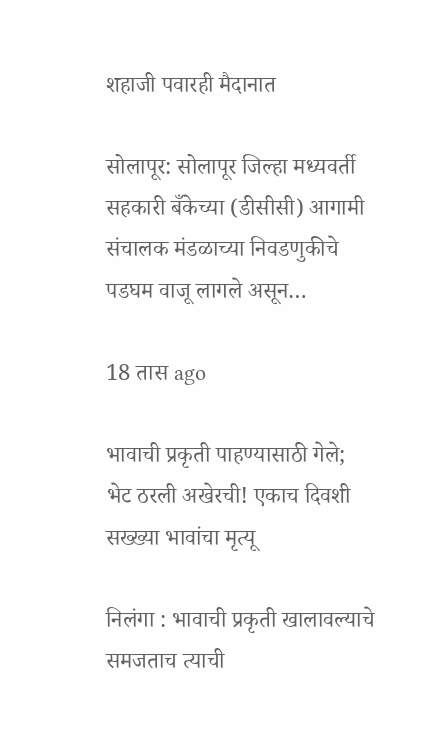शहाजी पवारही मैदानात

सोलापूर: सोलापूर जिल्हा मध्यवर्ती सहकारी बँकेच्या (डीसीसी) आगामी संचालक मंडळाच्या निवडणुकीचे पडघम वाजू लागले असून…

18 तास ago

भावाची प्रकृती पाहण्यासाठी गेले; भेट ठरली अखेरची! एकाच दिवशी सख्ख्या भावांचा मृत्यू

निलंगा : भावाची प्रकृती खालावल्याचे समजताच त्याची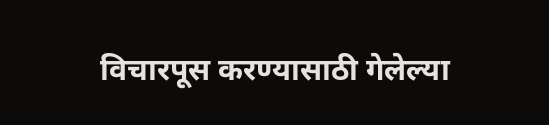विचारपूस करण्यासाठी गेलेल्या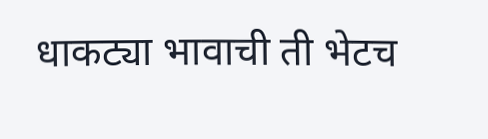धाकट्या भावाची ती भेटच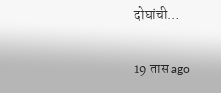दोघांची…

19 तास ago